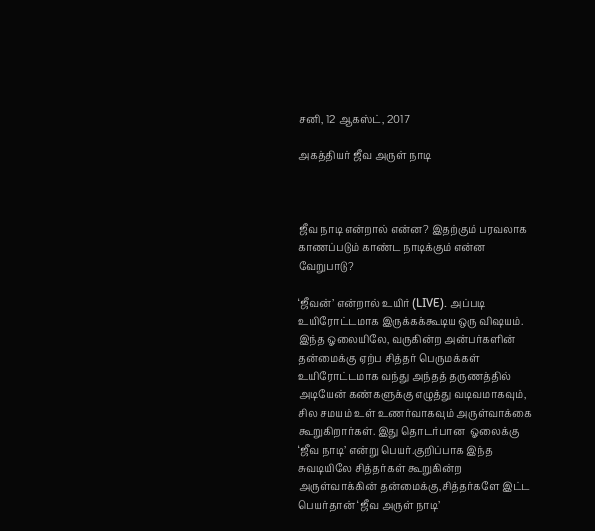சனி, 12 ஆகஸ்ட், 2017

அகத்தியர் ஜீவ அருள் நாடி



ஜீவ நாடி என்றால் என்ன? இதற்கும் பரவலாக காணப்படும் காண்ட நாடிக்கும் என்ன வேறுபாடு?

‘ஜீவன்’ என்றால் உயிர் (LIVE). அப்படி உயிரோட்டமாக இருக்கக்கூடிய ஒரு விஷயம். இந்த ஓலையிலே, வருகின்ற அன்பர்களின் தன்மைக்கு ஏற்ப சித்தர் பெருமக்கள் உயிரோட்டமாக வந்து அந்தத் தருணத்தில் அடியேன் கண்களுக்கு எழுத்து வடிவமாகவும், சில சமயம் உள் உணர்வாகவும் அருள்வாக்கை கூறுகிறார்கள். இது தொடர்பான  ஓலைக்கு ‘ஜீவ நாடி’ என்று பெயர்.குறிப்பாக இந்த சுவடியிலே சித்தர்கள் கூறுகின்ற அருள்வாக்கின் தன்மைக்கு,சித்தர்களே இட்ட பெயர்தான் ‘ஜீவ அருள் நாடி’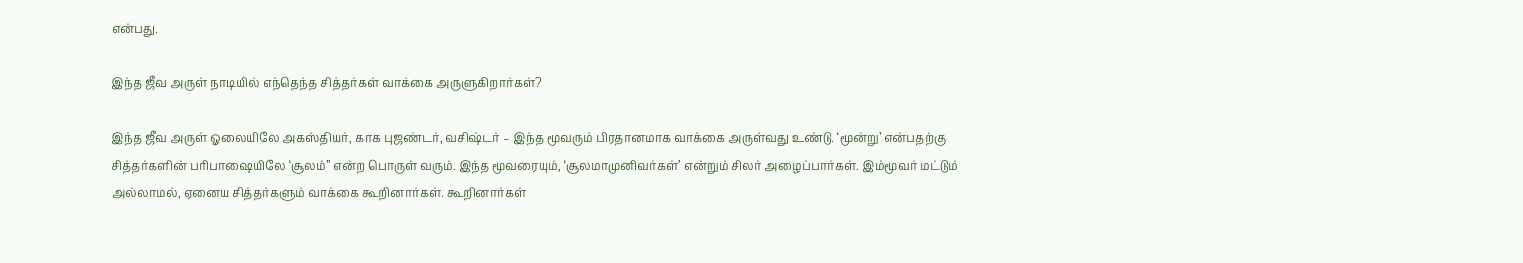என்பது.

இந்த ஜீவ அருள் நாடியில் எந்தெந்த சித்தர்கள் வாக்கை அருளுகிறார்கள்?

இந்த ஜீவ அருள் ஓலையிலே அகஸ்தியர், காக புஜண்டர், வசிஷ்டர் – இந்த மூவரும் பிரதானமாக வாக்கை அருள்வது உண்டு. ‘மூன்று’ என்பதற்கு சித்தர்களின் பரிபாஷையிலே ‘சூலம்” என்ற பொருள் வரும். இந்த மூவரையும், ‘சூலமாமுனிவர்கள்’ என்றும் சிலர் அழைப்பார்கள். இம்மூவர் மட்டும் அல்லாமல், ஏனைய சித்தர்களும் வாக்கை கூறினார்கள். கூறினார்கள்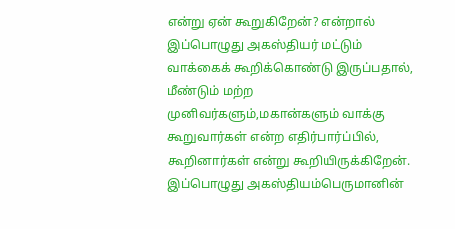என்று ஏன் கூறுகிறேன்? என்றால் இப்பொழுது அகஸ்தியர் மட்டும் வாக்கைக் கூறிக்கொண்டு இருப்பதால், மீண்டும் மற்ற முனிவர்களும்,மகான்களும் வாக்கு கூறுவார்கள் என்ற எதிர்பார்ப்பில், கூறினார்கள் என்று கூறியிருக்கிறேன். இப்பொழுது அகஸ்தியம்பெருமானின்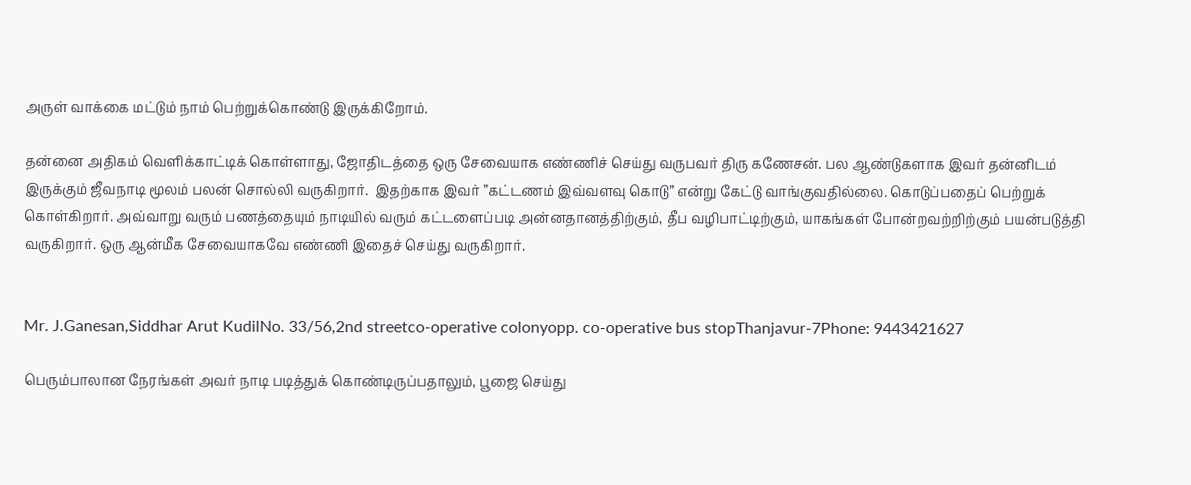அருள் வாக்கை மட்டும் நாம் பெற்றுக்கொண்டு இருக்கிறோம்.

தன்னை அதிகம் வெளிக்காட்டிக் கொள்ளாது, ஜோதிடத்தை ஒரு சேவையாக எண்ணிச் செய்து வருபவர் திரு கணேசன். பல ஆண்டுகளாக இவர் தன்னிடம் இருக்கும் ஜீவநாடி மூலம் பலன் சொல்லி வருகிறார்.  இதற்காக இவர் ”கட்டணம் இவ்வளவு கொடு” என்று கேட்டு வாங்குவதில்லை. கொடுப்பதைப் பெற்றுக் கொள்கிறார். அவ்வாறு வரும் பணத்தையும் நாடியில் வரும் கட்டளைப்படி அன்னதானத்திற்கும், தீப வழிபாட்டிற்கும், யாகங்கள் போன்றவற்றிற்கும் பயன்படுத்தி வருகிறார். ஒரு ஆன்மீக சேவையாகவே எண்ணி இதைச் செய்து வருகிறார்.


Mr. J.Ganesan,Siddhar Arut KudilNo. 33/56,2nd streetco-operative colonyopp. co-operative bus stopThanjavur-7Phone: 9443421627

பெரும்பாலான நேரங்கள் அவர் நாடி படித்துக் கொண்டிருப்பதாலும், பூஜை செய்து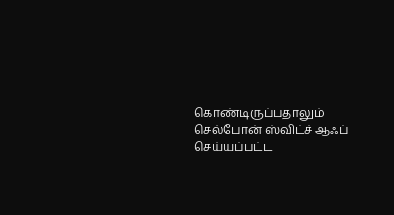கொண்டிருப்பதாலும் செல்போன் ஸ்விட்ச் ஆஃப் செய்யப்பட்ட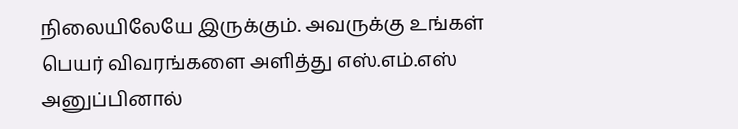நிலையிலேயே இருக்கும். அவருக்கு உங்கள் பெயர் விவரங்களை அளித்து எஸ்.எம்.எஸ் அனுப்பினால்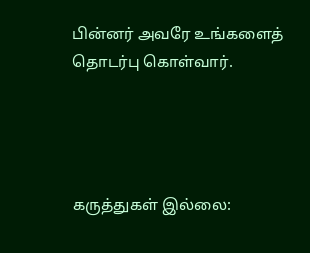பின்னர் அவரே உங்களைத் தொடர்பு கொள்வார்.




கருத்துகள் இல்லை: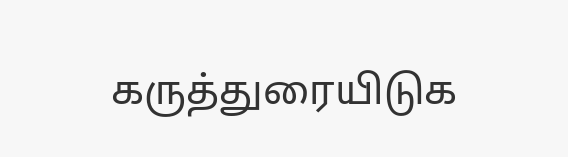கருத்துரையிடுக